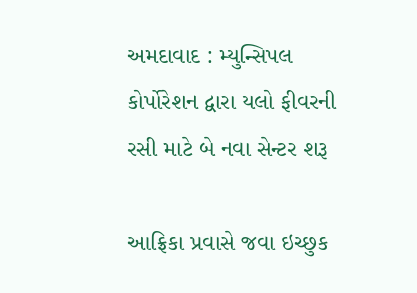અમદાવાદ : મ્યુન્સિપલ કોર્પોરેશન દ્વારા યલો ફીવરની રસી માટે બે નવા સેન્ટર શરૂ

આફ્રિકા પ્રવાસે જવા ઇચ્છુક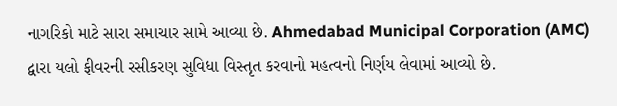નાગરિકો માટે સારા સમાચાર સામે આવ્યા છે. Ahmedabad Municipal Corporation (AMC) દ્વારા યલો ફીવરની રસીકરણ સુવિધા વિસ્તૃત કરવાનો મહત્વનો નિર્ણય લેવામાં આવ્યો છે.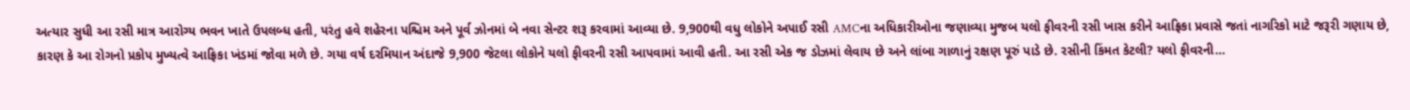અત્યાર સુધી આ રસી માત્ર આરોગ્ય ભવન ખાતે ઉપલબ્ધ હતી, પરંતુ હવે શહેરના પશ્ચિમ અને પૂર્વ ઝોનમાં બે નવા સેન્ટર શરૂ કરવામાં આવ્યા છે. 9,900થી વધુ લોકોને અપાઈ રસી AMCના અધિકારીઓના જણાવ્યા મુજબ યલો ફીવરની રસી ખાસ કરીને આફ્રિકા પ્રવાસે જતાં નાગરિકો માટે જરૂરી ગણાય છે, કારણ કે આ રોગનો પ્રકોપ મુખ્યત્વે આફ્રિકા ખંડમાં જોવા મળે છે. ગયા વર્ષ દરમિયાન અંદાજે 9,900 જેટલા લોકોને યલો ફીવરની રસી આપવામાં આવી હતી. આ રસી એક જ ડોઝમાં લેવાય છે અને લાંબા ગાળાનું રક્ષણ પૂરું પાડે છે. રસીની કિંમત કેટલી? યલો ફીવરની…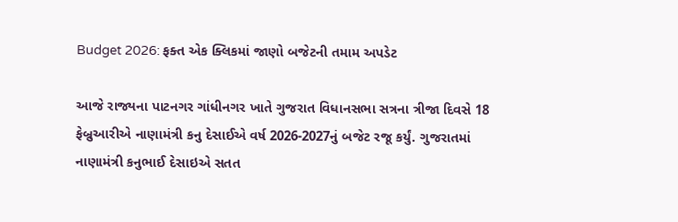Budget 2026: ફક્ત એક ક્લિકમાં જાણો બજેટની તમામ અપડેટ

આજે રાજ્યના પાટનગર ગાંધીનગર ખાતે ગુજરાત વિધાનસભા સત્રના ત્રીજા દિવસે 18 ફેબ્રુઆરીએ નાણામંત્રી કનુ દેસાઈએ વર્ષ 2026-2027નું બજેટ રજૂ કર્યું. ગુજરાતમાં નાણામંત્રી કનુભાઈ દેસાઇએ સતત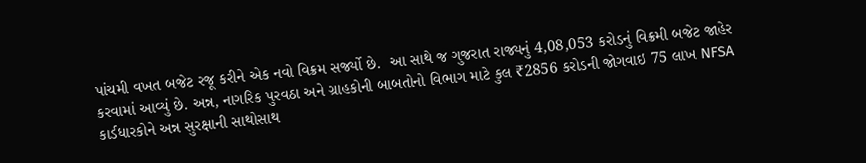પાંચમી વખત બજેટ રજૂ કરીને એક નવો વિક્રમ સર્જ્યો છે.  આ સાથે જ ગુજરાત રાજ્યનું 4,08,053 કરોડનું વિક્રમી બજેટ જાહેર કરવામાં આવ્યું છે. અન્ન, નાગરિક પુરવઠા અને ગ્રાહકોની બાબતોનો વિભાગ માટે કુલ ₹2856 કરોડની જોગવાઇ 75 લાખ NFSA કાર્ડધારકોને અન્ન સુરક્ષાની સાથોસાથ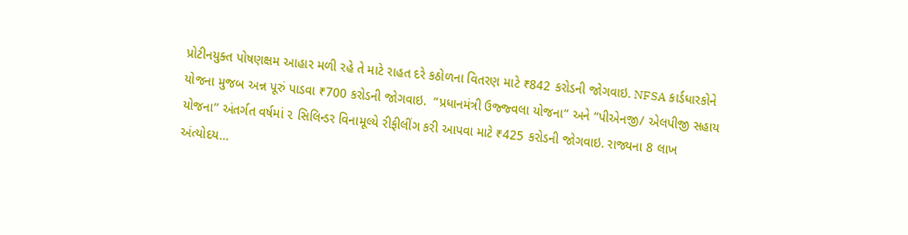પ્રોટીનયુક્ત પોષણક્ષમ આહાર મળી રહે તે માટે રાહત દરે કઠોળના વિતરણ માટે ₹842 કરોડની જોગવાઇ. NFSA કાર્ડધારકોને યોજના મુજબ અન્ન પૂરું પાડવા ₹700 કરોડની જોગવાઇ.  “પ્રધાનમંત્રી ઉજ્જ્વલા યોજના” અને “પીએનજી/ એલપીજી સહાય યોજના” અંતર્ગત વર્ષમાં ૨ સિલિન્ડર વિનામૂલ્યે રીફીલીંગ કરી આપવા માટે ₹425 કરોડની જોગવાઇ. રાજ્યના 8 લાખ અંત્યોદય…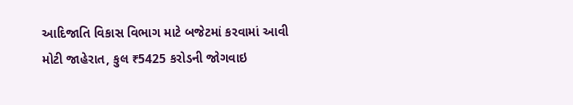આદિજાતિ વિકાસ વિભાગ માટે બજેટમાં કરવામાં આવી મોટી જાહેરાત, કુલ ₹5425 કરોડની જોગવાઇ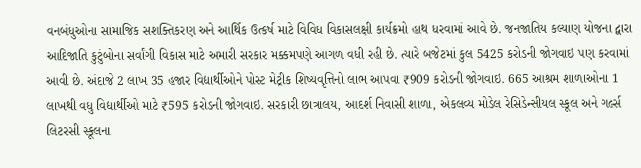વનબંધુઓના સામાજિક સશક્તિકરણ અને આર્થિક ઉત્કર્ષ માટે વિવિધ વિકાસલક્ષી કાર્યક્રમો હાથ ધરવામાં આવે છે. જનજાતિય કલ્યાણ યોજના દ્વારા આદિજાતિ કુટુંબોના સર્વાંગી વિકાસ માટે અમારી સરકાર મક્કમપણે આગળ વધી રહી છે. ત્યારે બજેટમાં કુલ 5425 કરોડની જોગવાઇ પણ કરવામાં આવી છે. અંદાજે 2 લાખ 35 હજાર વિદ્યાર્થીઓને પોસ્ટ મેટ્રીક શિષ્યવૃત્તિનો લાભ આપવા ₹909 કરોડની જોગવાઇ. 665 આશ્રમ શાળાઓના 1 લાખથી વધુ વિદ્યાર્થીઓ માટે ₹595 કરોડની જોગવાઇ. સરકારી છાત્રાલય, આદર્શ નિવાસી શાળા, એકલવ્ય મોડેલ રેસિડેન્સીયલ સ્કૂલ અને ગર્લ્સ લિટરસી સ્કૂલના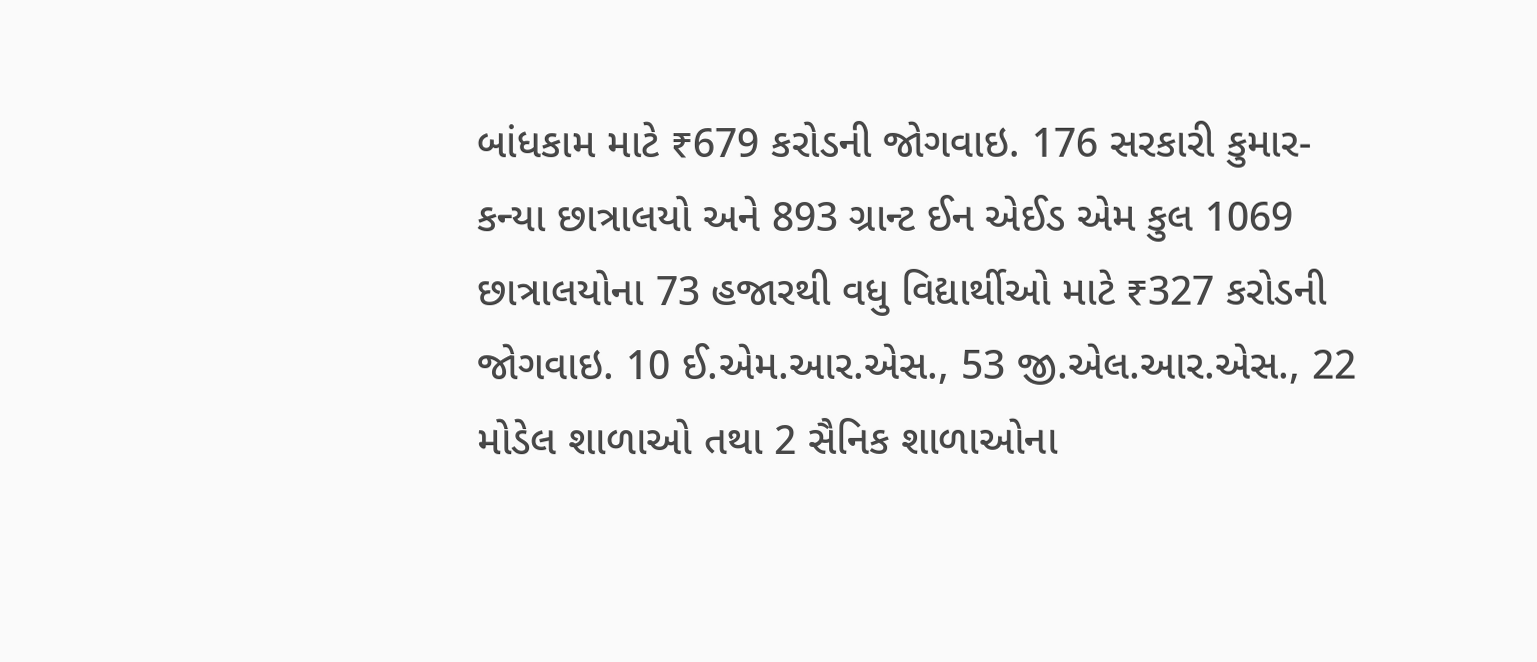બાંધકામ માટે ₹679 કરોડની જોગવાઇ. 176 સરકારી કુમાર-કન્યા છાત્રાલયો અને 893 ગ્રાન્ટ ઈન એઈડ એમ કુલ 1069 છાત્રાલયોના 73 હજારથી વધુ વિદ્યાર્થીઓ માટે ₹327 કરોડની જોગવાઇ. 10 ઈ.એમ.આર.એસ., 53 જી.એલ.આર.એસ., 22 મોડેલ શાળાઓ તથા 2 સૈનિક શાળાઓના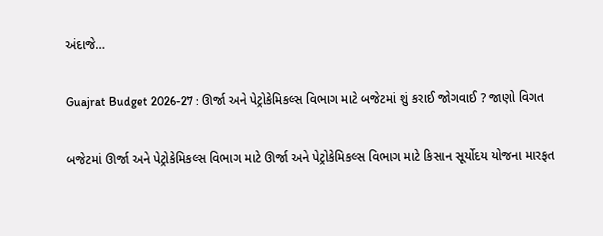અંદાજે…

Guajrat Budget 2026-27 : ઊર્જા અને પેટ્રોકેમિકલ્સ વિભાગ માટે બજેટમાં શું કરાઈ જોગવાઈ ? જાણો વિગત

બજેટમાં ઊર્જા અને પેટ્રોકેમિકલ્સ વિભાગ માટે ઊર્જા અને પેટ્રોકેમિકલ્સ વિભાગ માટે કિસાન સૂર્યોદય યોજના મારફત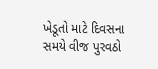ખેડૂતો માટે દિવસના સમયે વીજ પુરવઠો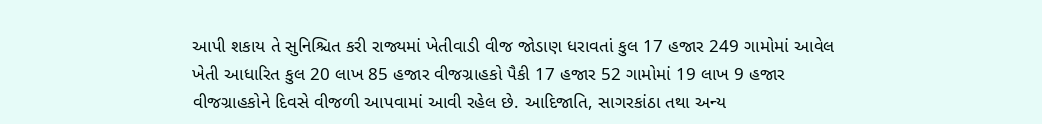આપી શકાય તે સુનિશ્ચિત કરી રાજ્યમાં ખેતીવાડી વીજ જોડાણ ધરાવતાં કુલ 17 હજાર 249 ગામોમાં આવેલ ખેતી આધારિત કુલ 20 લાખ 85 હજાર વીજગ્રાહકો પૈકી 17 હજાર 52 ગામોમાં 19 લાખ 9 હજાર વીજગ્રાહકોને દિવસે વીજળી આપવામાં આવી રહેલ છે. આદિજાતિ, સાગરકાંઠા તથા અન્ય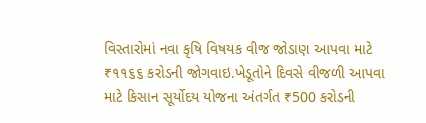વિસ્તારોમાં નવા કૃષિ વિષયક વીજ જોડાણ આપવા માટે ₹૧૧૬૬ કરોડની જોગવાઇ.ખેડૂતોને દિવસે વીજળી આપવા માટે કિસાન સૂર્યોદય યોજના અંતર્ગત ₹500 કરોડની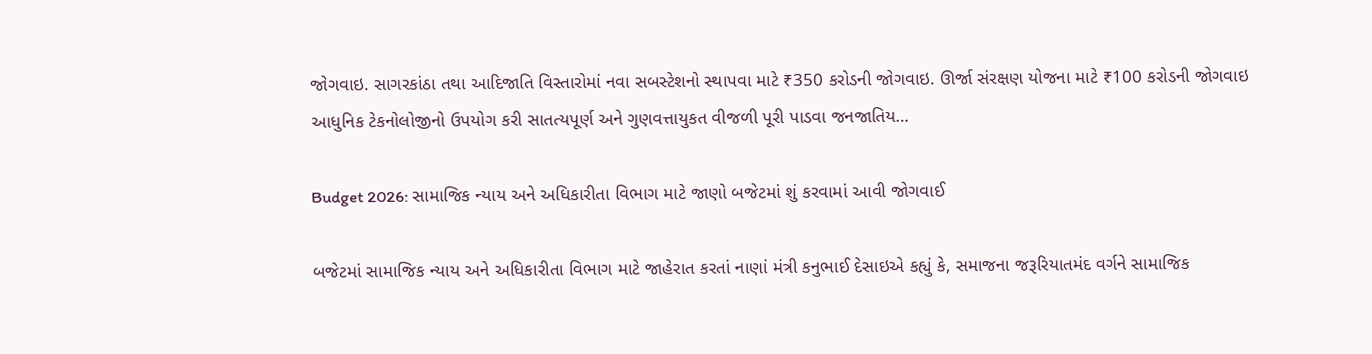જોગવાઇ. સાગરકાંઠા તથા આદિજાતિ વિસ્તારોમાં નવા સબસ્ટેશનો સ્થાપવા માટે ₹350 કરોડની જોગવાઇ. ઊર્જા સંરક્ષણ યોજના માટે ₹100 કરોડની જોગવાઇ આધુનિક ટેકનોલોજીનો ઉપયોગ કરી સાતત્યપૂર્ણ અને ગુણવત્તાયુકત વીજળી પૂરી પાડવા જનજાતિય…

Budget 2026: સામાજિક ન્યાય અને અધિકારીતા વિભાગ માટે જાણો બજેટમાં શું કરવામાં આવી જોગવાઈ

બજેટમાં સામાજિક ન્યાય અને અધિકારીતા વિભાગ માટે જાહેરાત કરતાં નાણાં મંત્રી કનુભાઈ દેસાઇએ કહ્યું કે, સમાજના જરૂરિયાતમંદ વર્ગને સામાજિક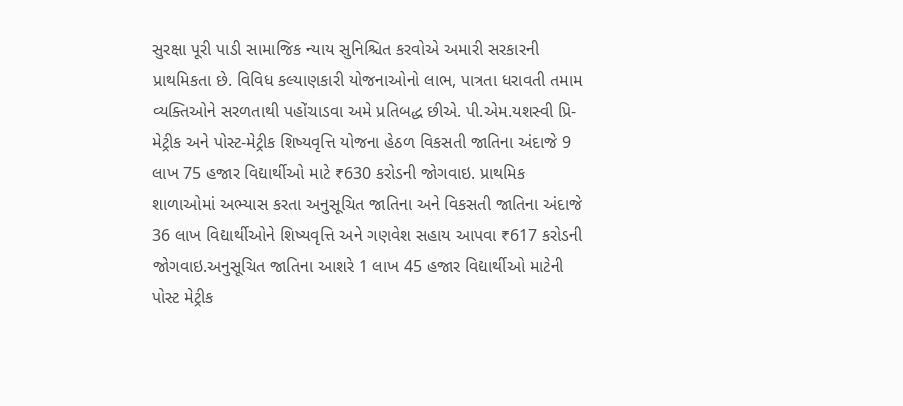સુરક્ષા પૂરી પાડી સામાજિક ન્યાય સુનિશ્ચિત કરવોએ અમારી સરકારની પ્રાથમિકતા છે. વિવિધ કલ્યાણકારી યોજનાઓનો લાભ, પાત્રતા ધરાવતી તમામ વ્યક્તિઓને સરળતાથી પહોંચાડવા અમે પ્રતિબદ્ધ છીએ. પી.એમ.યશસ્વી પ્રિ-મેટ્રીક અને પોસ્ટ-મેટ્રીક શિષ્યવૃત્તિ યોજના હેઠળ વિકસતી જાતિના અંદાજે 9 લાખ 75 હજાર વિદ્યાર્થીઓ માટે ₹630 કરોડની જોગવાઇ. પ્રાથમિક શાળાઓમાં અભ્યાસ કરતા અનુસૂચિત જાતિના અને વિકસતી જાતિના અંદાજે 36 લાખ વિદ્યાર્થીઓને શિષ્‍યવૃત્તિ અને ગણવેશ સહાય આપવા ₹617 કરોડની જોગવાઇ.અનુસૂચિત જાતિના આશરે 1 લાખ 45 હજાર વિદ્યાર્થીઓ માટેની પોસ્ટ મેટ્રીક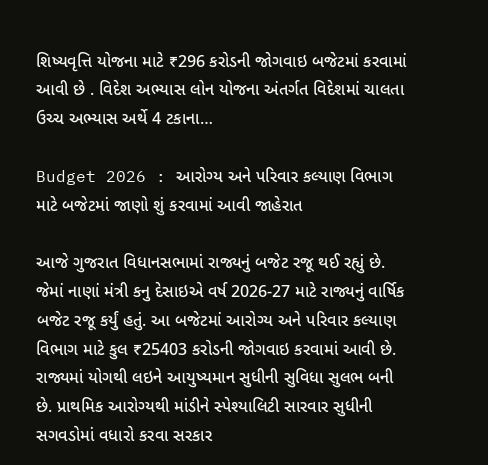શિષ્‍યવૃત્તિ યોજના માટે ₹296 કરોડની જોગવાઇ બજેટમાં કરવામાં આવી છે . વિદેશ અભ્યાસ લોન યોજના અંતર્ગત વિદેશમાં ચાલતા ઉચ્‍ચ અભ્યાસ અર્થે 4 ટકાના…

Budget 2026 : આરોગ્ય અને પરિવાર કલ્યાણ વિભાગ માટે બજેટમાં જાણો શું કરવામાં આવી જાહેરાત

આજે ગુજરાત વિધાનસભામાં રાજ્યનું બજેટ રજૂ થઈ રહ્યું છે. જેમાં નાણાં મંત્રી કનુ દેસાઇએ વર્ષ 2026-27 માટે રાજ્યનું વાર્ષિક બજેટ રજૂ કર્યું હતું. આ બજેટમાં આરોગ્ય અને પરિવાર કલ્યાણ વિભાગ માટે કુલ ₹25403 કરોડની જોગવાઇ કરવામાં આવી છે. રાજ્યમાં યોગથી લઇને આયુષ્યમાન સુધીની સુવિધા સુલભ બની છે. પ્રાથમિક આરોગ્યથી માંડીને સ્પેશ્યાલિટી સારવાર સુધીની સગવડોમાં વધારો કરવા સરકાર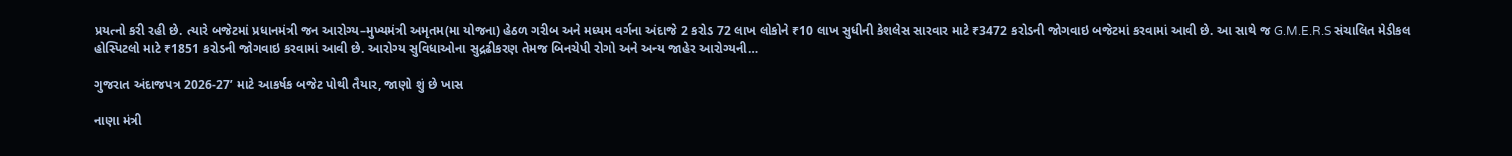પ્રયત્નો કરી રહી છે. ત્યારે બજેટમાં પ્રધાનમંત્રી જન આરોગ્ય–મુખ્યમંત્રી અમૃતમ(મા યોજના) હેઠળ ગરીબ અને મધ્યમ વર્ગના અંદાજે 2 કરોડ 72 લાખ લોકોને ₹10 લાખ સુધીની કેશલેસ સારવાર માટે ₹3472 કરોડની જોગવાઇ બજેટમાં કરવામાં આવી છે. આ સાથે જ G.M.E.R.S સંચાલિત મેડીકલ હોસ્પિટલો માટે ₹1851 કરોડની જોગવાઇ કરવામાં આવી છે. આરોગ્ય સુવિધાઓના સુદ્રઢીકરણ તેમજ બિનચેપી રોગો અને અન્ય જાહેર આરોગ્યની…

ગુજરાત અંદાજપત્ર 2026-27’ માટે આકર્ષક બજેટ પોથી તૈયાર, જાણો શું છે ખાસ

નાણા‌ મંત્રી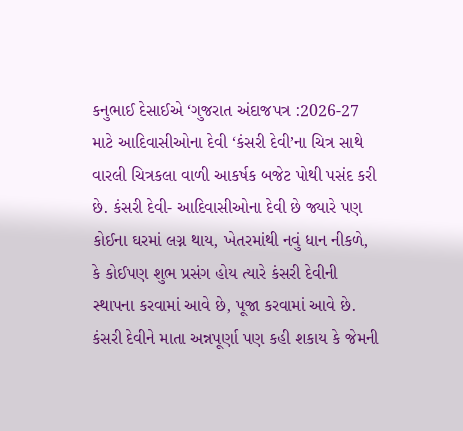કનુભાઈ દેસાઈએ ‘ગુજરાત અંદાજપત્ર :2026-27 માટે આદિવાસીઓના દેવી ‘કંસરી દેવી’ના ચિત્ર સાથે વારલી ચિત્રકલા વાળી આકર્ષક બજેટ પોથી પસંદ કરી છે. કંસરી દેવી- આદિવાસીઓના દેવી છે જ્યારે પણ કોઈના ઘરમાં લગ્ન થાય, ખેતરમાંથી નવું ધાન નીકળે, કે કોઈપણ શુભ પ્રસંગ હોય ત્યારે કંસરી દેવીની સ્થાપના કરવામાં આવે છે, પૂજા કરવામાં આવે છે. કંસરી દેવીને માતા અન્નપૂર્ણા પણ કહી શકાય કે જેમની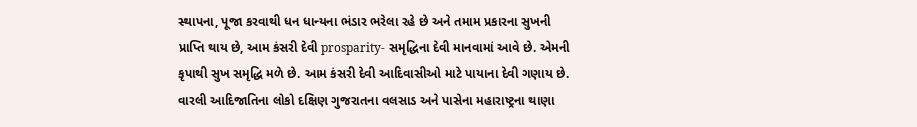સ્થાપના, પૂજા કરવાથી ધન ધાન્યના ભંડાર ભરેલા રહે છે અને તમામ પ્રકારના સુખની પ્રાપ્તિ થાય છે, આમ કંસરી દેવી prosparity- સમૃદ્ધિના દેવી માનવામાં આવે છે. એમની કૃપાથી સુખ સમૃદ્ધિ મળે છે. આમ કંસરી દેવી આદિવાસીઓ માટે પાયાના દેવી ગણાય છે. વારલી આદિજાતિના લોકો દક્ષિણ ગુજરાતના વલસાડ અને પાસેના મહારાષ્ટ્રના થાણા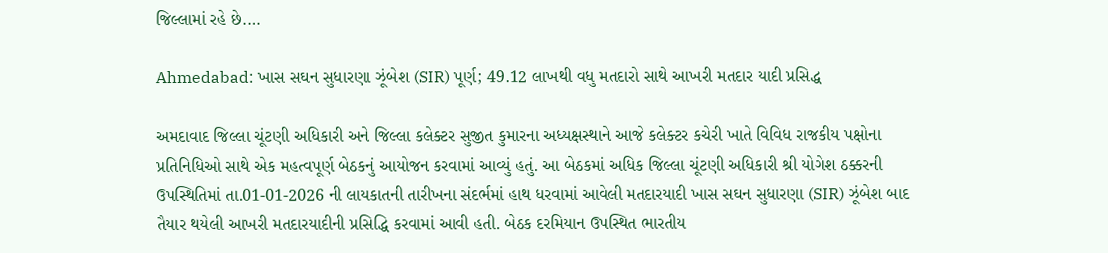જિલ્લામાં રહે છે.…

Ahmedabad: ખાસ સઘન સુધારણા ઝૂંબેશ (SIR) પૂર્ણ; 49.12 લાખથી વધુ મતદારો સાથે આખરી મતદાર યાદી પ્રસિદ્ધ

અમદાવાદ જિલ્લા ચૂંટણી અધિકારી અને જિલ્લા કલેક્ટર સુજીત કુમારના અધ્યક્ષસ્થાને આજે કલેક્ટર કચેરી ખાતે વિવિધ રાજકીય પક્ષોના પ્રતિનિધિઓ સાથે એક મહત્વપૂર્ણ બેઠકનું આયોજન કરવામાં આવ્યું હતું. આ બેઠકમાં અધિક જિલ્લા ચૂંટણી અધિકારી શ્રી યોગેશ ઠક્કરની ઉપસ્થિતિમાં તા.01-01-2026 ની લાયકાતની તારીખના સંદર્ભમાં હાથ ધરવામાં આવેલી મતદારયાદી ખાસ સઘન સુધારણા (SIR) ઝૂંબેશ બાદ તૈયાર થયેલી આખરી મતદારયાદીની પ્રસિદ્ધિ કરવામાં આવી હતી. બેઠક દરમિયાન ઉપસ્થિત ભારતીય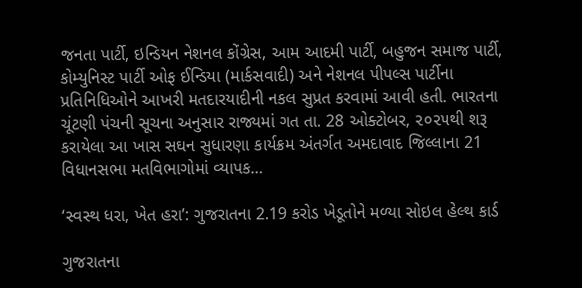જનતા પાર્ટી, ઇન્ડિયન નેશનલ કોંગ્રેસ, આમ આદમી પાર્ટી, બહુજન સમાજ પાર્ટી, કોમ્યુનિસ્ટ પાર્ટી ઓફ ઈન્ડિયા (માર્કસવાદી) અને નેશનલ પીપલ્સ પાર્ટીના પ્રતિનિધિઓને આખરી મતદારયાદીની નકલ સુપ્રત કરવામાં આવી હતી. ભારતના ચૂંટણી પંચની સૂચના અનુસાર રાજ્યમાં ગત તા. 28 ઓક્ટોબર, ૨૦૨૫થી શરૂ કરાયેલા આ ખાસ સઘન સુધારણા કાર્યક્રમ અંતર્ગત અમદાવાદ જિલ્લાના 21 વિધાનસભા મતવિભાગોમાં વ્યાપક…

‘સ્વસ્થ ધરા, ખેત હરા’: ગુજરાતના 2.19 કરોડ ખેડૂતોને મળ્યા સોઇલ હેલ્થ કાર્ડ

ગુજરાતના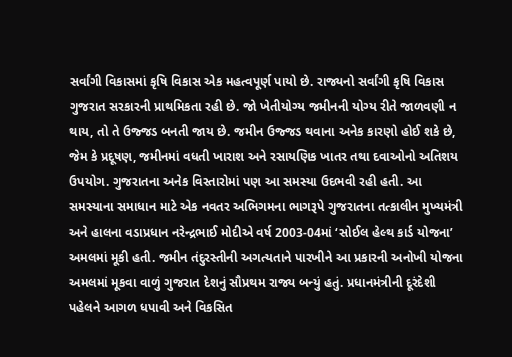સર્વાંગી વિકાસમાં કૃષિ વિકાસ એક મહત્વપૂર્ણ પાયો છે. રાજ્યનો સર્વાંગી કૃષિ વિકાસ ગુજરાત સરકારની પ્રાથમિકતા રહી છે. જો ખેતીયોગ્ય જમીનની યોગ્ય રીતે જાળવણી ન થાય, તો તે ઉજ્જડ બનતી જાય છે. જમીન ઉજ્જડ થવાના અનેક કારણો હોઈ શકે છે, જેમ કે પ્રદૂષણ, જમીનમાં વધતી ખારાશ અને રસાયણિક ખાતર તથા દવાઓનો અતિશય ઉપયોગ. ગુજરાતના અનેક વિસ્તારોમાં પણ આ સમસ્યા ઉદભવી રહી હતી. આ સમસ્યાના સમાધાન માટે એક નવતર અભિગમના ભાગરૂપે ગુજરાતના તત્કાલીન મુખ્યમંત્રી અને હાલના વડાપ્રધાન નરેન્દ્રભાઈ મોદીએ વર્ષ 2003-04માં ‘સોઈલ હેલ્થ કાર્ડ યોજના’ અમલમાં મૂકી હતી. જમીન તંદુરસ્તીની અગત્યતાને પારખીને આ પ્રકારની અનોખી યોજના અમલમાં મૂકવા વાળું ગુજરાત દેશનું સૌપ્રથમ રાજ્ય બન્યું હતું. પ્રધાનમંત્રીની દૂરંદેશી પહેલને આગળ ધપાવી અને વિકસિત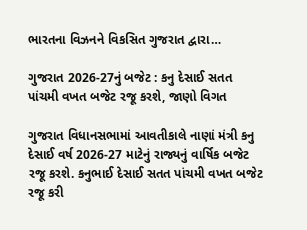ભારતના વિઝનને વિકસિત ગુજરાત દ્વારા…

ગુજરાત 2026-27નું બજેટ : કનુ દેસાઈ સતત પાંચમી વખત બજેટ રજૂ કરશે, જાણો વિગત

ગુજરાત વિધાનસભામાં આવતીકાલે નાણાં મંત્રી કનુ દેસાઈ વર્ષ 2026-27 માટેનું રાજ્યનું વાર્ષિક બજેટ રજૂ કરશે. કનુભાઈ દેસાઈ સતત પાંચમી વખત બજેટ રજૂ કરી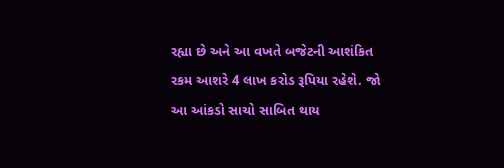રહ્યા છે અને આ વખતે બજેટની આશંકિત રકમ આશરે 4 લાખ કરોડ રૂપિયા રહેશે. જો આ આંકડો સાચો સાબિત થાય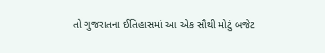તો ગુજરાતના ઈતિહાસમાં આ એક સૌથી મોટું બજેટ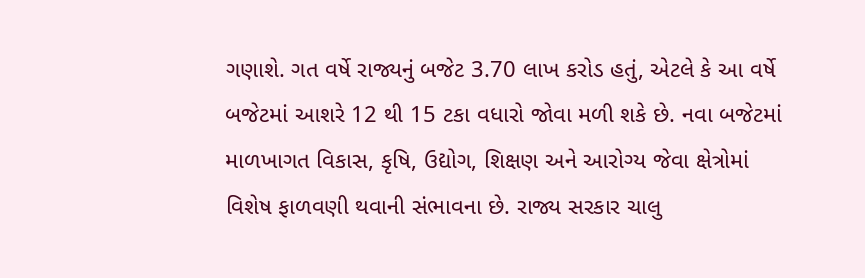ગણાશે. ગત વર્ષે રાજ્યનું બજેટ 3.70 લાખ કરોડ હતું, એટલે કે આ વર્ષે બજેટમાં આશરે 12 થી 15 ટકા વધારો જોવા મળી શકે છે. નવા બજેટમાં માળખાગત વિકાસ, કૃષિ, ઉદ્યોગ, શિક્ષણ અને આરોગ્ય જેવા ક્ષેત્રોમાં વિશેષ ફાળવણી થવાની સંભાવના છે. રાજ્ય સરકાર ચાલુ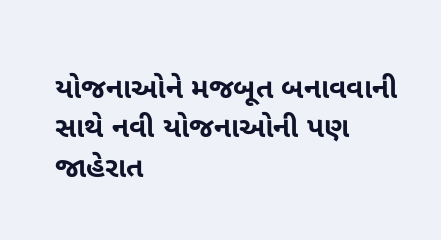યોજનાઓને મજબૂત બનાવવાની સાથે નવી યોજનાઓની પણ જાહેરાત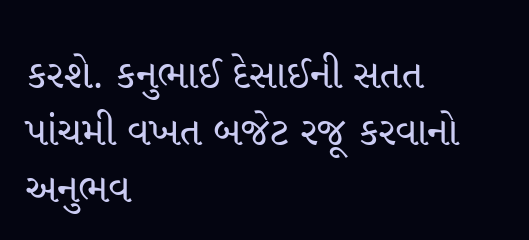કરશે. કનુભાઈ દેસાઈની સતત પાંચમી વખત બજેટ રજૂ કરવાનો અનુભવ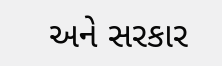અને સરકાર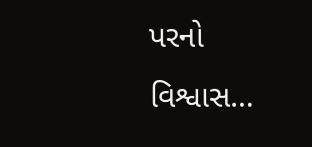પરનો વિશ્વાસ…